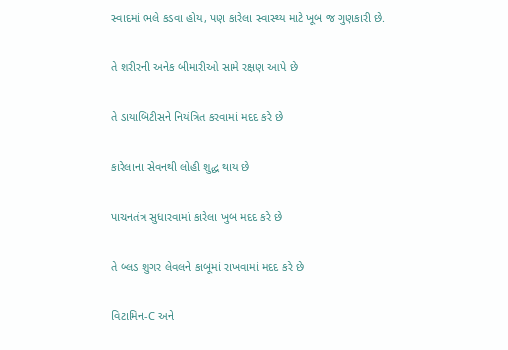સ્વાદમાં ભલે કડવા હોય, પણ કારેલા સ્વાસ્થ્ય માટે ખૂબ જ ગુણકારી છે.

તે શરીરની અનેક બીમારીઓ સામે રક્ષણ આપે છે

તે ડાયાબિટીસને નિયંત્રિત કરવામાં મદદ કરે છે

કારેલાના સેવનથી લોહી શુદ્ધ થાય છે

પાચનતંત્ર સુધારવામાં કારેલા ખુબ મદદ કરે છે

તે બ્લડ શુગર લેવલને કાબૂમાં રાખવામાં મદદ કરે છે

વિટામિન-C અને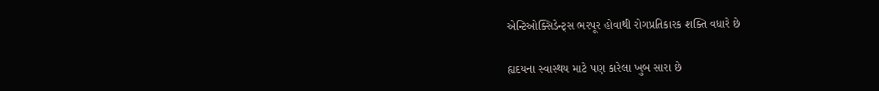એન્ટિઓક્સિડેન્ટ્સ ભરપૂર હોવાથી રોગપ્રતિકારક શક્તિ વધારે છે

હ્યદયના સ્વાસ્થય માટે પણ કારેલા ખુબ સારા છે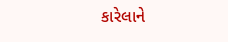કારેલાને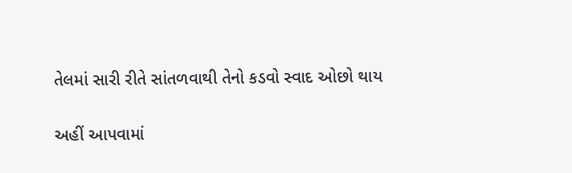તેલમાં સારી રીતે સાંતળવાથી તેનો કડવો સ્વાદ ઓછો થાય

અહીં આપવામાં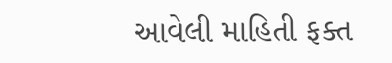આવેલી માહિતી ફક્ત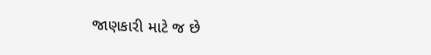જાણકારી માટે જ છે